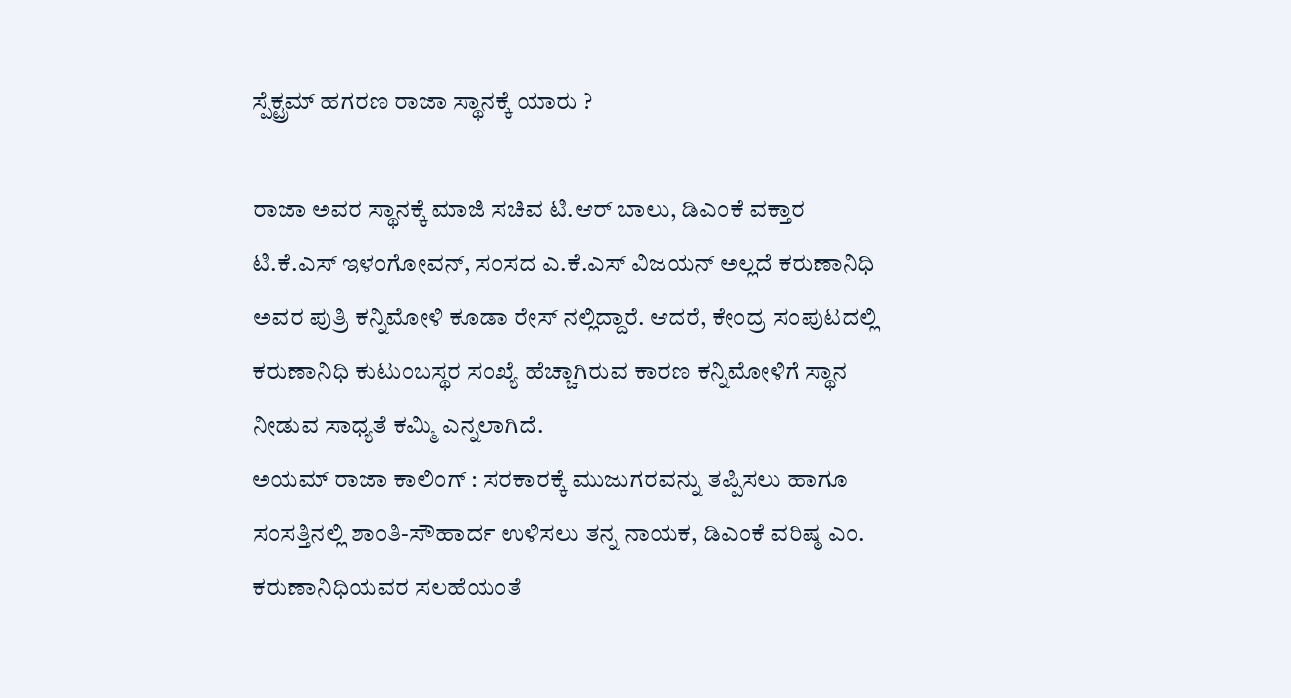ಸ್ಪೆಕ್ಟ್ರಮ್ ಹಗರಣ ರಾಜಾ ಸ್ಥಾನಕ್ಕೆ ಯಾರು ?

ರಾಜಾ ಅವರ ಸ್ಥಾನಕ್ಕೆ ಮಾಜಿ ಸಚಿವ ಟಿ.ಆರ್ ಬಾಲು, ಡಿಎಂಕೆ ವಕ್ತಾರ ಟಿ.ಕೆ.ಎಸ್ ಇಳಂಗೋವನ್, ಸಂಸದ ಎ.ಕೆ.ಎಸ್ ವಿಜಯನ್ ಅಲ್ಲದೆ ಕರುಣಾನಿಧಿ ಅವರ ಪುತ್ರಿ ಕನ್ನಿಮೋಳಿ ಕೂಡಾ ರೇಸ್ ನಲ್ಲಿದ್ದಾರೆ. ಆದರೆ, ಕೇಂದ್ರ ಸಂಪುಟದಲ್ಲಿ ಕರುಣಾನಿಧಿ ಕುಟುಂಬಸ್ಥರ ಸಂಖ್ಯೆ ಹೆಚ್ಚಾಗಿರುವ ಕಾರಣ ಕನ್ನಿಮೋಳಿಗೆ ಸ್ಥಾನ ನೀಡುವ ಸಾಧ್ಯತೆ ಕಮ್ಮಿ ಎನ್ನಲಾಗಿದೆ.
ಅಯಮ್ ರಾಜಾ ಕಾಲಿಂಗ್ : ಸರಕಾರಕ್ಕೆ ಮುಜುಗರವನ್ನು ತಪ್ಪಿಸಲು ಹಾಗೂ ಸಂಸತ್ತಿನಲ್ಲಿ ಶಾಂತಿ-ಸೌಹಾರ್ದ ಉಳಿಸಲು ತನ್ನ ನಾಯಕ, ಡಿಎಂಕೆ ವರಿಷ್ಠ ಎಂ. ಕರುಣಾನಿಧಿಯವರ ಸಲಹೆಯಂತೆ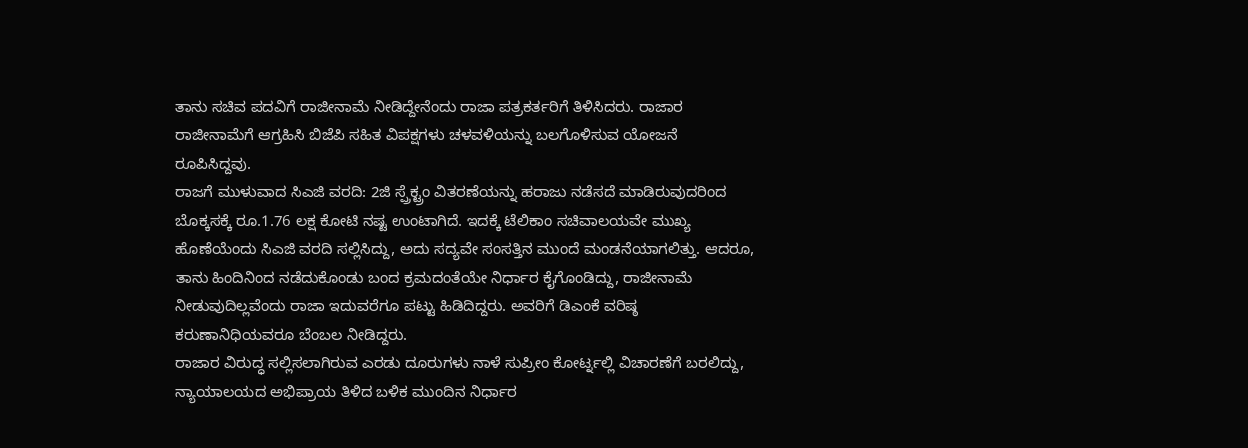ತಾನು ಸಚಿವ ಪದವಿಗೆ ರಾಜೀನಾಮೆ ನೀಡಿದ್ದೇನೆಂದು ರಾಜಾ ಪತ್ರಕರ್ತರಿಗೆ ತಿಳಿಸಿದರು. ರಾಜಾರ ರಾಜೀನಾಮೆಗೆ ಆಗ್ರಹಿಸಿ ಬಿಜೆಪಿ ಸಹಿತ ವಿಪಕ್ಷಗಳು ಚಳವಳಿಯನ್ನು ಬಲಗೊಳಿಸುವ ಯೋಜನೆ ರೂಪಿಸಿದ್ದವು.
ರಾಜಗೆ ಮುಳುವಾದ ಸಿಎಜಿ ವರದಿ: 2ಜಿ ಸ್ಪ್ರೆಕ್ಟ್ರಂ ವಿತರಣೆಯನ್ನು ಹರಾಜು ನಡೆಸದೆ ಮಾಡಿರುವುದರಿಂದ ಬೊಕ್ಕಸಕ್ಕೆ ರೂ.1.76 ಲಕ್ಷ ಕೋಟಿ ನಷ್ಟ ಉಂಟಾಗಿದೆ. ಇದಕ್ಕೆ ಟೆಲಿಕಾಂ ಸಚಿವಾಲಯವೇ ಮುಖ್ಯ ಹೊಣೆಯೆಂದು ಸಿಎಜಿ ವರದಿ ಸಲ್ಲಿಸಿದ್ದು, ಅದು ಸದ್ಯವೇ ಸಂಸತ್ತಿನ ಮುಂದೆ ಮಂಡನೆಯಾಗಲಿತ್ತು. ಆದರೂ, ತಾನು ಹಿಂದಿನಿಂದ ನಡೆದುಕೊಂಡು ಬಂದ ಕ್ರಮದಂತೆಯೇ ನಿರ್ಧಾರ ಕೈಗೊಂಡಿದ್ದು, ರಾಜೀನಾಮೆ ನೀಡುವುದಿಲ್ಲವೆಂದು ರಾಜಾ ಇದುವರೆಗೂ ಪಟ್ಟು ಹಿಡಿದಿದ್ದರು. ಅವರಿಗೆ ಡಿಎಂಕೆ ವರಿಷ್ಠ ಕರುಣಾನಿಧಿಯವರೂ ಬೆಂಬಲ ನೀಡಿದ್ದರು.
ರಾಜಾರ ವಿರುದ್ಧ ಸಲ್ಲಿಸಲಾಗಿರುವ ಎರಡು ದೂರುಗಳು ನಾಳೆ ಸುಪ್ರೀಂ ಕೋರ್ಟ್ನಲ್ಲಿ ವಿಚಾರಣೆಗೆ ಬರಲಿದ್ದು, ನ್ಯಾಯಾಲಯದ ಅಭಿಪ್ರಾಯ ತಿಳಿದ ಬಳಿಕ ಮುಂದಿನ ನಿರ್ಧಾರ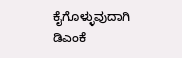ಕೈಗೊಳ್ಳುವುದಾಗಿ ಡಿಎಂಕೆ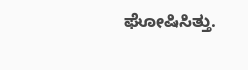ಘೋಷಿಸಿತ್ತು.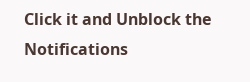Click it and Unblock the Notifications